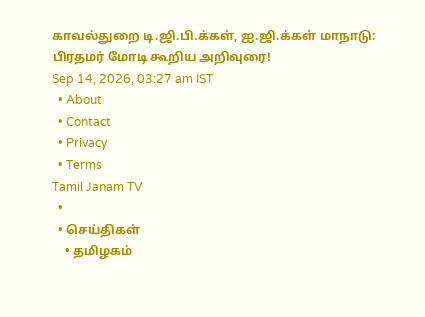காவல்துறை டி.ஜி.பி.க்கள், ஐ.ஜி.க்கள் மாநாடு: பிரதமர் மோடி கூறிய அறிவுரை!
Sep 14, 2026, 03:27 am IST
  • About
  • Contact
  • Privacy
  • Terms
Tamil Janam TV
  •
  • செய்திகள்
    • தமிழகம்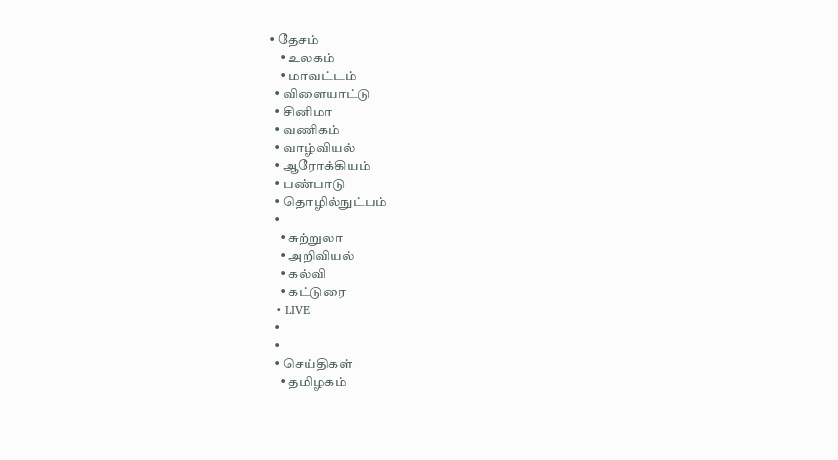• தேசம்
    • உலகம்
    • மாவட்டம்
  • விளையாட்டு
  • சினிமா
  • வணிகம்
  • வாழ்வியல்
  • ஆரோக்கியம்
  • பண்பாடு
  • தொழில்நுட்பம்
  •
    • சுற்றுலா
    • அறிவியல்
    • கல்வி
    • கட்டுரை
  • LIVE
  •
  •
  • செய்திகள்
    • தமிழகம்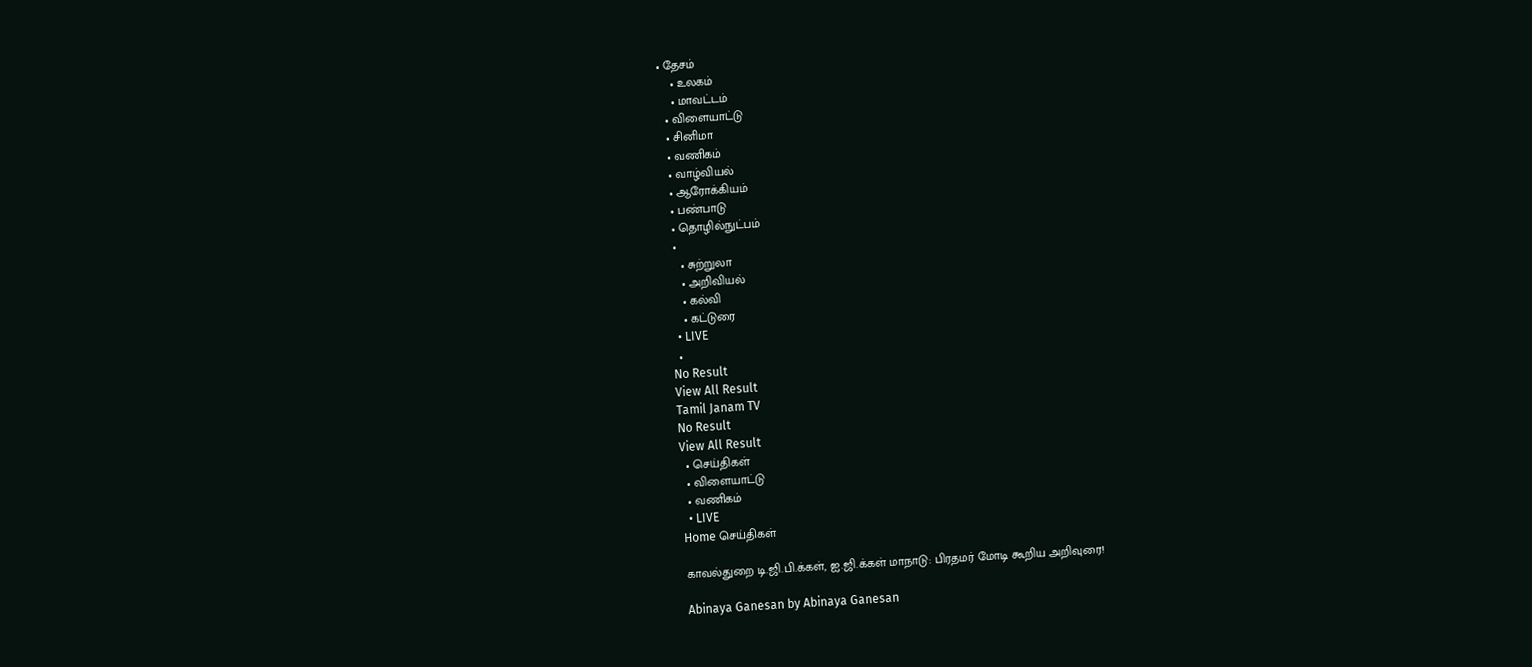• தேசம்
    • உலகம்
    • மாவட்டம்
  • விளையாட்டு
  • சினிமா
  • வணிகம்
  • வாழ்வியல்
  • ஆரோக்கியம்
  • பண்பாடு
  • தொழில்நுட்பம்
  •
    • சுற்றுலா
    • அறிவியல்
    • கல்வி
    • கட்டுரை
  • LIVE
  •
No Result
View All Result
Tamil Janam TV
No Result
View All Result
  • செய்திகள்
  • விளையாட்டு
  • வணிகம்
  • LIVE
Home செய்திகள்

காவல்துறை டி.ஜி.பி.க்கள், ஐ.ஜி.க்கள் மாநாடு: பிரதமர் மோடி கூறிய அறிவுரை!

Abinaya Ganesan by Abinaya Ganesan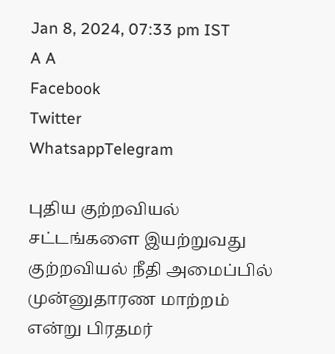Jan 8, 2024, 07:33 pm IST
A A
Facebook
Twitter
WhatsappTelegram

புதிய குற்றவியல் சட்டங்களை இயற்றுவது குற்றவியல் நீதி அமைப்பில் முன்னுதாரண மாற்றம் என்று பிரதமர்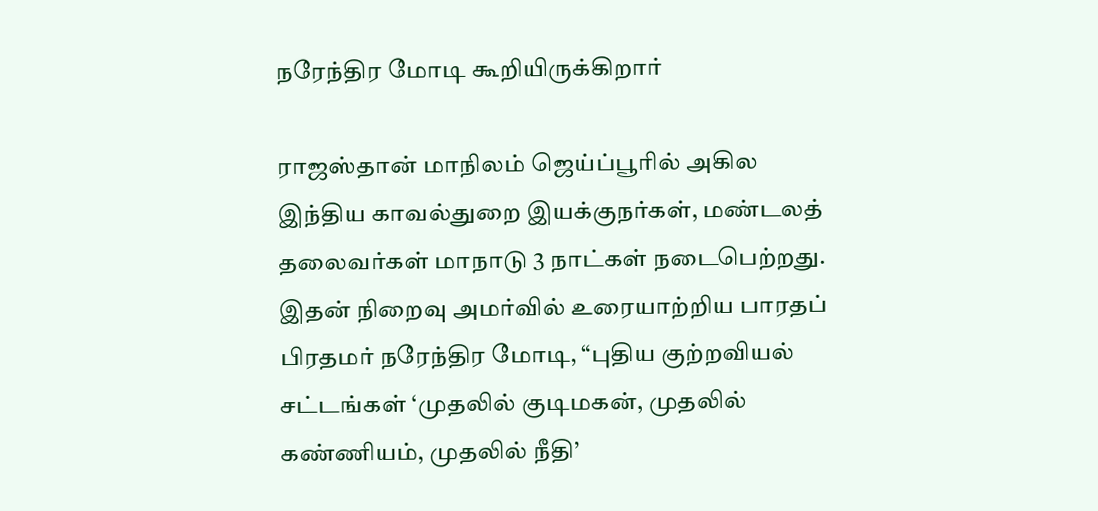நரேந்திர மோடி கூறியிருக்கிறார்

ராஜஸ்தான் மாநிலம் ஜெய்ப்பூரில் அகில இந்திய காவல்துறை இயக்குநர்கள், மண்டலத் தலைவர்கள் மாநாடு 3 நாட்கள் நடைபெற்றது. இதன் நிறைவு அமர்வில் உரையாற்றிய பாரதப் பிரதமர் நரேந்திர மோடி, “புதிய குற்றவியல் சட்டங்கள் ‘முதலில் குடிமகன், முதலில் கண்ணியம், முதலில் நீதி’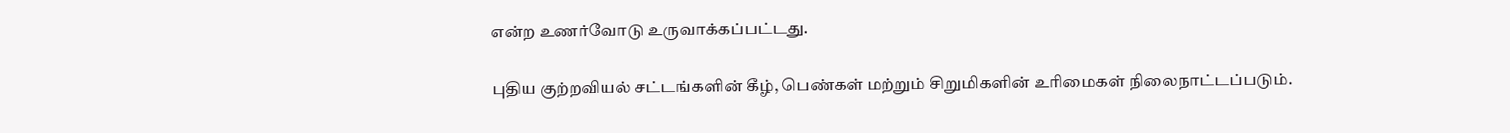என்ற உணர்வோடு உருவாக்கப்பட்டது.

புதிய குற்றவியல் சட்டங்களின் கீழ், பெண்கள் மற்றும் சிறுமிகளின் உரிமைகள் நிலைநாட்டப்படும்.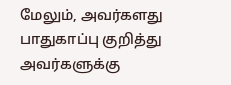மேலும், அவர்களது பாதுகாப்பு குறித்து அவர்களுக்கு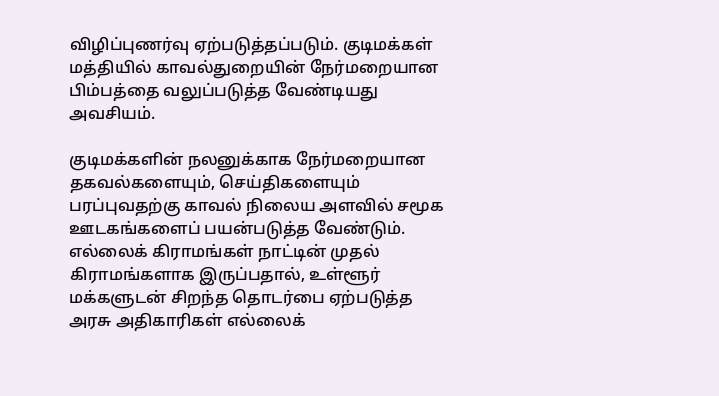விழிப்புணர்வு ஏற்படுத்தப்படும். குடிமக்கள் மத்தியில் காவல்துறையின் நேர்மறையான பிம்பத்தை வலுப்படுத்த வேண்டியது அவசியம்.

குடிமக்களின் நலனுக்காக நேர்மறையான தகவல்களையும், செய்திகளையும் பரப்புவதற்கு காவல் நிலைய அளவில் சமூக ஊடகங்களைப் பயன்படுத்த வேண்டும். எல்லைக் கிராமங்கள் நாட்டின் முதல் கிராமங்களாக இருப்பதால், உள்ளூர் மக்களுடன் சிறந்த தொடர்பை ஏற்படுத்த அரசு அதிகாரிகள் எல்லைக்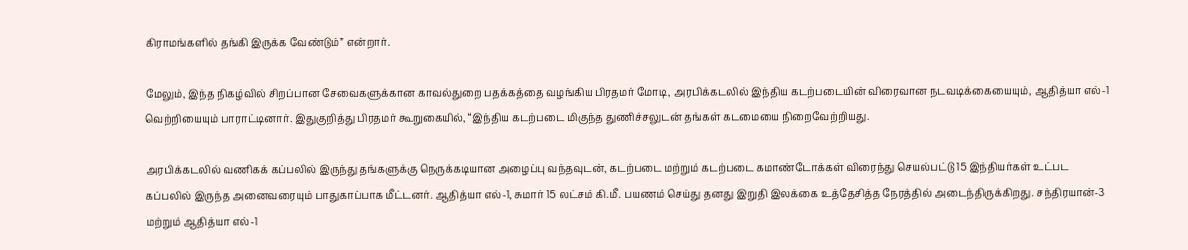கிராமங்களில் தங்கி இருக்க வேண்டும்” என்றார்.

மேலும், இந்த நிகழ்வில் சிறப்பான சேவைகளுக்கான காவல்துறை பதக்கத்தை வழங்கிய பிரதமர் மோடி, அரபிக்கடலில் இந்திய கடற்படையின் விரைவான நடவடிக்கையையும், ஆதித்யா எல்-1 வெற்றியையும் பாராட்டினார். இதுகுறித்து பிரதமர் கூறுகையில், “இந்திய கடற்படை மிகுந்த துணிச்சலுடன் தங்கள் கடமையை நிறைவேற்றியது.

அரபிக்கடலில் வணிகக் கப்பலில் இருந்து தங்களுக்கு நெருக்கடியான அழைப்பு வந்தவுடன், கடற்படை மற்றும் கடற்படை கமாண்டோக்கள் விரைந்து செயல்பட்டு 15 இந்தியர்கள் உட்பட கப்பலில் இருந்த அனைவரையும் பாதுகாப்பாக மீட்டனர். ஆதித்யா எல்-1, சுமார் 15 லட்சம் கி.மீ. பயணம் செய்து தனது இறுதி இலக்கை உத்தேசித்த நேரத்தில் அடைந்திருக்கிறது. சந்திரயான்-3 மற்றும் ஆதித்யா எல்-1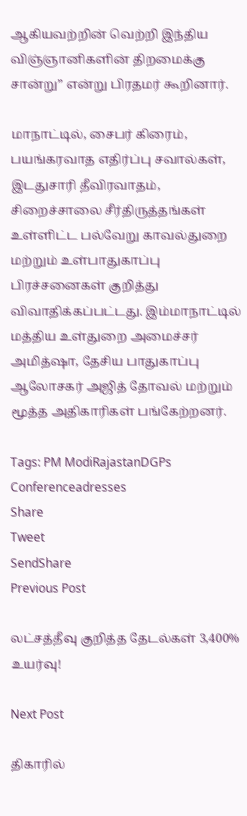ஆகியவற்றின் வெற்றி இந்திய விஞ்ஞானிகளின் திறமைக்கு சான்று” என்று பிரதமர் கூறினார்.

மாநாட்டில், சைபர் கிரைம், பயங்கரவாத எதிர்ப்பு சவால்கள், இடதுசாரி தீவிரவாதம், சிறைச்சாலை சீர்திருத்தங்கள் உள்ளிட்ட பல்வேறு காவல்துறை மற்றும் உள்பாதுகாப்பு பிரச்சனைகள் குறித்து விவாதிக்கப்பட்டது. இம்மாநாட்டில் மத்திய உள்துறை அமைச்சர் அமித்ஷா, தேசிய பாதுகாப்பு ஆலோசகர் அஜித் தோவல் மற்றும் மூத்த அதிகாரிகள் பங்கேற்றனர்.

Tags: PM ModiRajastanDGPs Conferenceadresses
Share
Tweet
SendShare
Previous Post

லட்சத்தீவு குறித்த தேடல்கள் 3,400% உயர்வு!

Next Post

திகாரில்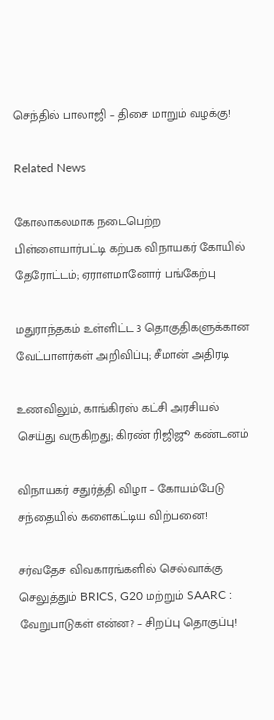செந்தில் பாலாஜி – திசை மாறும் வழக்கு!

Related News

கோலாகலமாக நடைபெற்ற பிள்ளையார்பட்டி கற்பக விநாயகர் கோயில் தேரோட்டம்; ஏராளமானோர் பங்கேற்பு

மதுராந்தகம் உள்ளிட்ட 3 தொகுதிகளுக்கான வேட்பாளர்கள் அறிவிப்பு; சீமான் அதிரடி

உணவிலும், காங்கிரஸ் கட்சி அரசியல் செய்து வருகிறது; கிரண் ரிஜிஜூ கண்டனம்

விநாயகர் சதுர்த்தி விழா – கோயம்பேடு சந்தையில் களைகட்டிய விற்பனை!

சர்வதேச விவகாரங்களில் செல்வாக்கு செலுத்தும் BRICS, G20 மற்றும் SAARC : வேறுபாடுகள் என்ன? – சிறப்பு தொகுப்பு!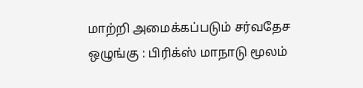மாற்றி அமைக்கப்படும் சர்வதேச ஒழுங்கு : பிரிக்ஸ் மாநாடு மூலம்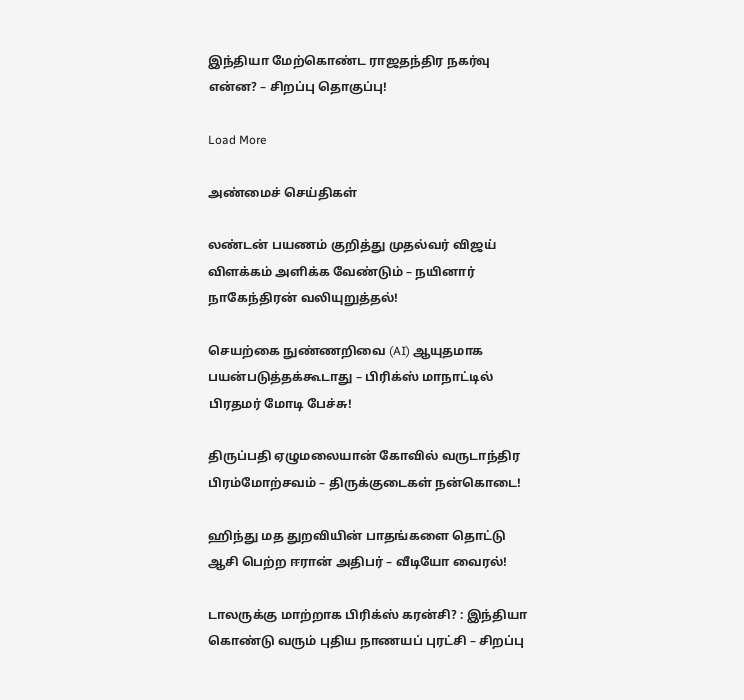இந்தியா மேற்கொண்ட ராஜதந்திர நகர்வு என்ன? – சிறப்பு தொகுப்பு!

Load More

அண்மைச் செய்திகள்

லண்டன் பயணம் குறித்து முதல்வர் விஜய் விளக்கம் அளிக்க வேண்டும் – நயினார் நாகேந்திரன் வலியுறுத்தல்!

செயற்கை நுண்ணறிவை (AI) ஆயுதமாக பயன்படுத்தக்கூடாது – பிரிக்ஸ் மாநாட்டில் பிரதமர் மோடி பேச்சு!

திருப்பதி ஏழுமலையான் கோவில் வருடாந்திர பிரம்மோற்சவம் – திருக்குடைகள் நன்கொடை!

ஹிந்து மத துறவியின் பாதங்களை தொட்டு ஆசி பெற்ற ஈரான் அதிபர் – வீடியோ வைரல்!

டாலருக்கு மாற்றாக பிரிக்ஸ் கரன்சி? : இந்தியா கொண்டு வரும் புதிய நாணயப் புரட்சி – சிறப்பு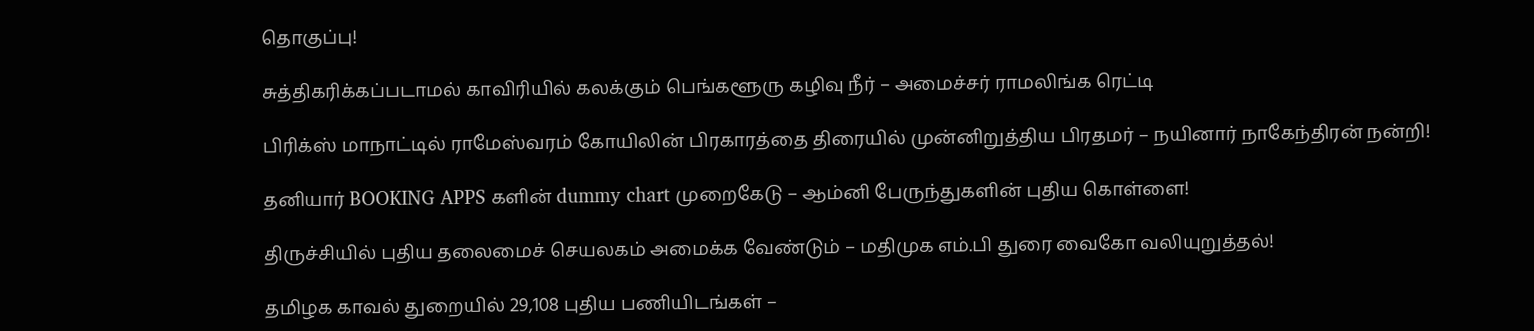தொகுப்பு!

சுத்திகரிக்கப்படாமல் காவிரியில் கலக்கும் பெங்களூரு கழிவு நீர் – அமைச்சர் ராமலிங்க ரெட்டி

பிரிக்ஸ் மாநாட்டில் ராமேஸ்வரம் கோயிலின் பிரகாரத்தை திரையில் முன்னிறுத்திய பிரதமர் – நயினார் நாகேந்திரன் நன்றி!

தனியார் BOOKING APPS களின் dummy chart முறைகேடு – ஆம்னி பேருந்துகளின் புதிய கொள்ளை!

திருச்சியில் புதிய தலைமைச் செயலகம் அமைக்க வேண்டும் – மதிமுக எம்.பி துரை வைகோ வலியுறுத்தல்!

தமிழக காவல் துறையில் 29,108 புதிய பணியிடங்கள் –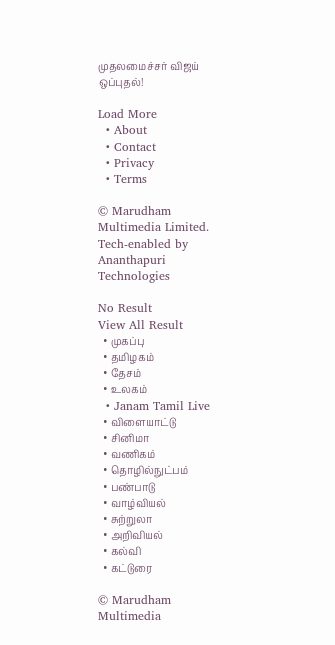முதலமைச்சர் விஜய் ஒப்புதல்!

Load More
  • About
  • Contact
  • Privacy
  • Terms

© Marudham Multimedia Limited.
Tech-enabled by Ananthapuri Technologies

No Result
View All Result
  • முகப்பு
  • தமிழகம்
  • தேசம்
  • உலகம்
  • Janam Tamil Live
  • விளையாட்டு
  • சினிமா
  • வணிகம்
  • தொழில்நுட்பம்
  • பண்பாடு
  • வாழ்வியல்
  • சுற்றுலா
  • அறிவியல்
  • கல்வி
  • கட்டுரை

© Marudham Multimedia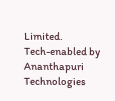Limited.
Tech-enabled by Ananthapuri Technologies